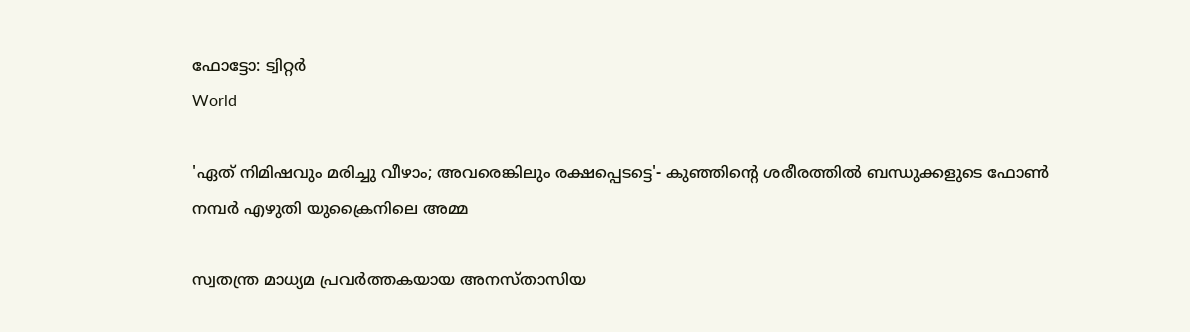ഫോട്ടോ: ട്വിറ്റർ
World

'ഏത് നിമിഷവും മരിച്ചു വീഴാം; അവരെങ്കിലും രക്ഷപ്പെടട്ടെ'- കുഞ്ഞിന്റെ ശരീരത്തില്‍ ബന്ധുക്കളുടെ ഫോണ്‍ നമ്പര്‍ എഴുതി യുക്രൈനിലെ അമ്മ

സ്വതന്ത്ര മാധ്യമ പ്രവര്‍ത്തകയായ അനസ്താസിയ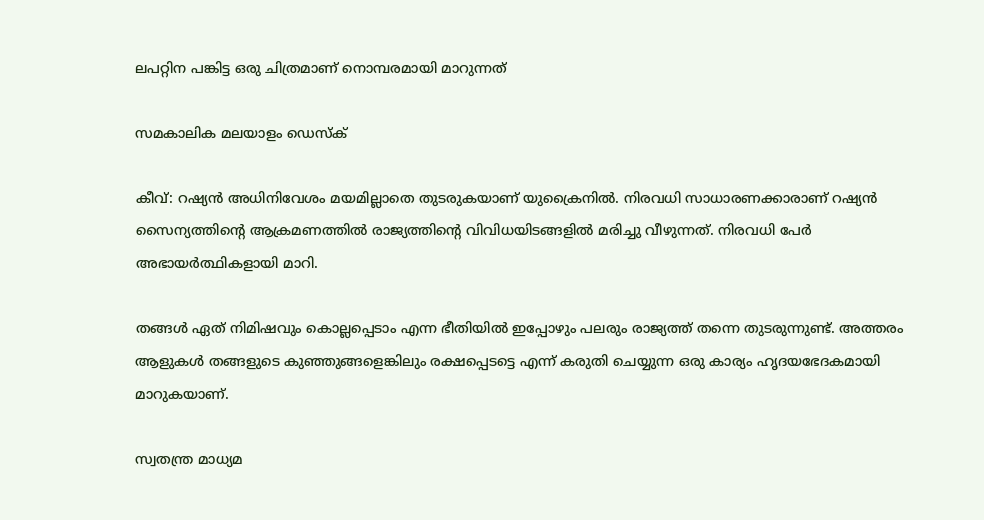ലപറ്റിന പങ്കിട്ട ഒരു ചിത്രമാണ് നൊമ്പരമായി മാറുന്നത്

സമകാലിക മലയാളം ഡെസ്ക്

കീവ്: റഷ്യന്‍ അധിനിവേശം മയമില്ലാതെ തുടരുകയാണ് യുക്രൈനില്‍. നിരവധി സാധാരണക്കാരാണ് റഷ്യന്‍ സൈന്യത്തിന്റെ ആക്രമണത്തില്‍ രാജ്യത്തിന്റെ വിവിധയിടങ്ങളില്‍ മരിച്ചു വീഴുന്നത്. നിരവധി പേര്‍ അഭായര്‍ത്ഥികളായി മാറി.

തങ്ങള്‍ ഏത് നിമിഷവും കൊല്ലപ്പെടാം എന്ന ഭീതിയില്‍ ഇപ്പോഴും പലരും രാജ്യത്ത് തന്നെ തുടരുന്നുണ്ട്. അത്തരം ആളുകള്‍ തങ്ങളുടെ കുഞ്ഞുങ്ങളെങ്കിലും രക്ഷപ്പെടട്ടെ എന്ന് കരുതി ചെയ്യുന്ന ഒരു കാര്യം ഹൃദയഭേദകമായി മാറുകയാണ്.

സ്വതന്ത്ര മാധ്യമ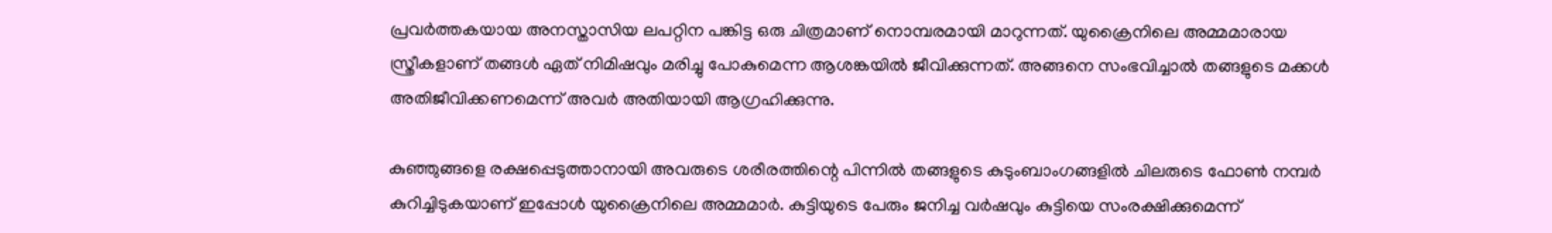പ്രവര്‍ത്തകയായ അനസ്താസിയ ലപറ്റിന പങ്കിട്ട ഒരു ചിത്രമാണ് നൊമ്പരമായി മാറുന്നത്. യുക്രൈനിലെ അമ്മമാരായ സ്ത്രീകളാണ് തങ്ങള്‍ ഏത് നിമിഷവും മരിച്ചു പോകുമെന്ന ആശങ്കയില്‍ ജീവിക്കുന്നത്. അങ്ങനെ സംഭവിച്ചാല്‍ തങ്ങളുടെ മക്കള്‍ അതിജീവിക്കണമെന്ന് അവര്‍ അതിയായി ആഗ്രഹിക്കുന്നു.

കുഞ്ഞുങ്ങളെ രക്ഷപ്പെടുത്താനായി അവരുടെ ശരീരത്തിന്റെ പിന്നില്‍ തങ്ങളുടെ കുടുംബാംഗങ്ങളില്‍ ചിലരുടെ ഫോണ്‍ നമ്പര്‍ കുറിച്ചിടുകയാണ് ഇപ്പോള്‍ യുക്രൈനിലെ അമ്മമാര്‍. കുട്ടിയുടെ പേരും ജനിച്ച വര്‍ഷവും കുട്ടിയെ സംരക്ഷിക്കുമെന്ന്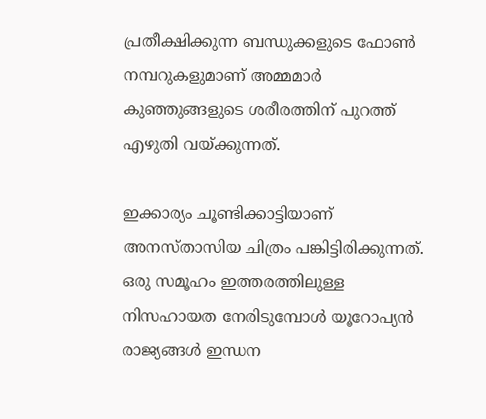പ്രതീക്ഷിക്കുന്ന ബന്ധുക്കളുടെ ഫോണ്‍ നമ്പറുകളുമാണ് അമ്മമാര്‍ കുഞ്ഞുങ്ങളുടെ ശരീരത്തിന് പുറത്ത് എഴുതി വയ്ക്കുന്നത്.

ഇക്കാര്യം ചൂണ്ടിക്കാട്ടിയാണ് അനസ്താസിയ ചിത്രം പങ്കിട്ടിരിക്കുന്നത്. ഒരു സമൂഹം ഇത്തരത്തിലുള്ള നിസഹായത നേരിടുമ്പോള്‍ യൂറോപ്യന്‍ രാജ്യങ്ങള്‍ ഇന്ധന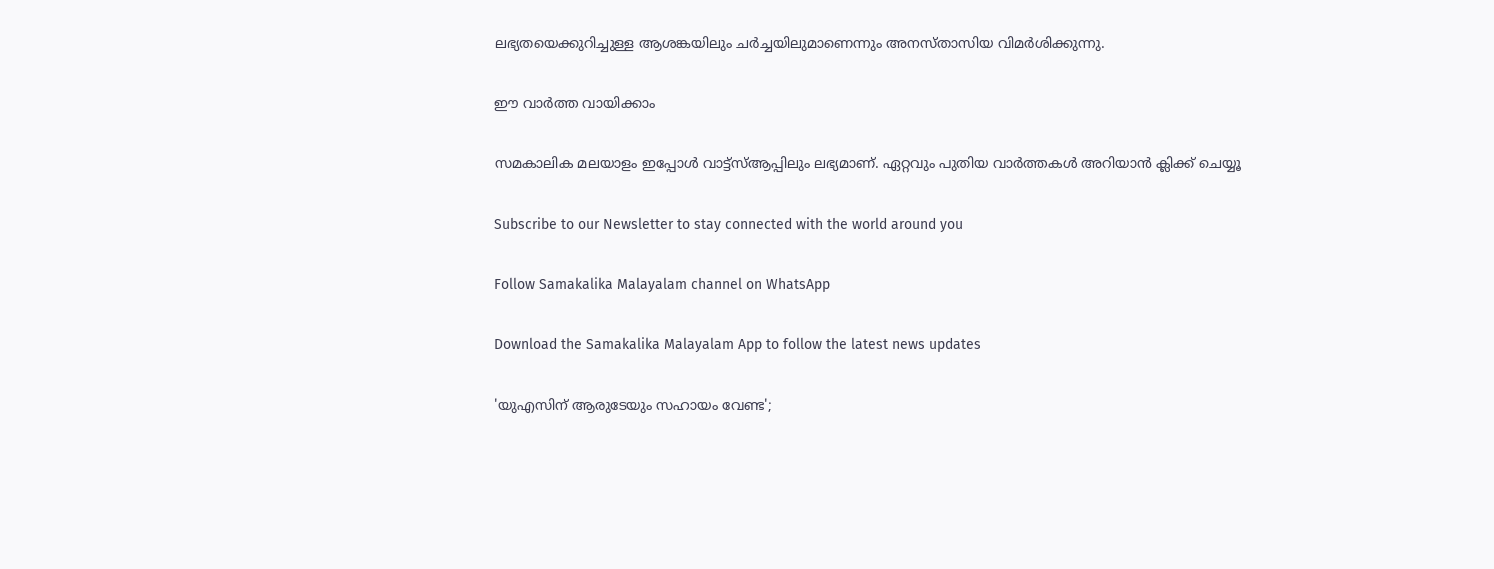ലഭ്യതയെക്കുറിച്ചുള്ള ആശങ്കയിലും ചര്‍ച്ചയിലുമാണെന്നും അനസ്താസിയ വിമര്‍ശിക്കുന്നു.

ഈ വാർത്ത വായിക്കാം

സമകാലിക മലയാളം ഇപ്പോള്‍ വാട്ട്‌സ്ആപ്പിലും ലഭ്യമാണ്. ഏറ്റവും പുതിയ വാര്‍ത്തകള്‍ അറിയാന്‍ ക്ലിക്ക് ചെയ്യൂ

Subscribe to our Newsletter to stay connected with the world around you

Follow Samakalika Malayalam channel on WhatsApp

Download the Samakalika Malayalam App to follow the latest news updates

'യുഎസിന് ആരുടേയും സഹായം വേണ്ട';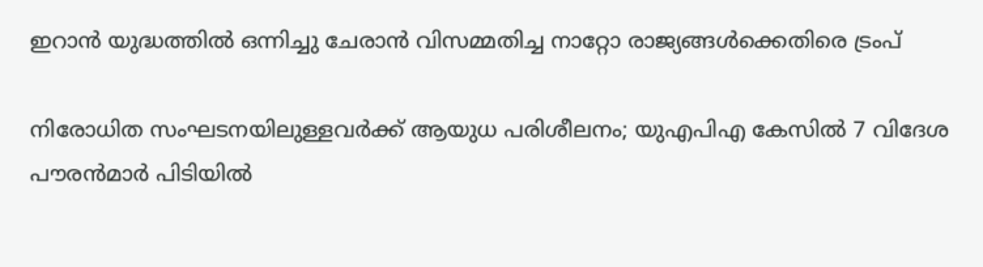ഇറാൻ യുദ്ധത്തിൽ ഒന്നിച്ചു ചേരാൻ വിസമ്മതിച്ച നാറ്റോ രാജ്യങ്ങൾക്കെതിരെ ട്രംപ്

നിരോധിത സംഘടനയിലുള്ളവർക്ക് ആയുധ പരിശീലനം; യുഎപിഎ കേസിൽ 7 വിദേശ പൗരൻമാർ പിടിയിൽ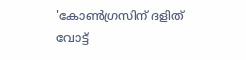'കോണ്‍ഗ്രസിന് ദളിത് വോട്ട്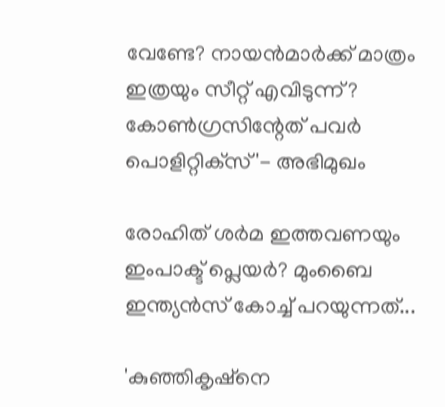വേണ്ടേ? നായന്‍മാര്‍ക്ക് മാത്രം ഇത്രയും സീറ്റ് എവിടുന്ന്? കോണ്‍ഗ്രസിന്റേത് പവര്‍ പൊളിറ്റിക്‌സ്'- അഭിമുഖം

രോഹിത് ശര്‍മ ഇത്തവണയും ഇംപാക്ട് പ്ലെയര്‍? മുംബൈ ഇന്ത്യന്‍സ് കോച്ച് പറയുന്നത്...

'കുഞ്ഞികൃഷ്‌നെ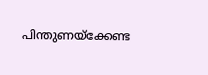പിന്തുണയ്‌ക്കേണ്ട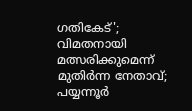ഗതികേട്'; വിമതനായി മത്സരിക്കുമെന്ന് മുതിര്‍ന്ന നേതാവ്; പയ്യന്നൂര്‍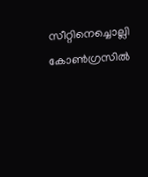സീറ്റിനെച്ചൊല്ലി കോണ്‍ഗ്രസില്‍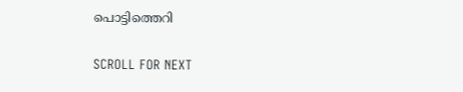പൊട്ടിത്തെറി

SCROLL FOR NEXT